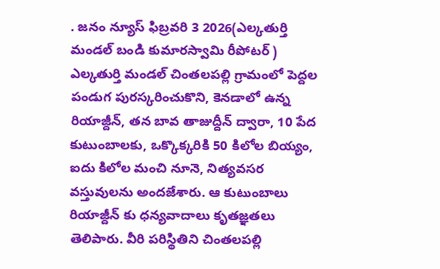. జనం న్యూస్ ఫిబ్రవరి 3 2026(ఎల్కతుర్తి మండల్ బండి కుమారస్వామి రీపోటర్ )
ఎల్కతుర్తి మండల్ చింతలపల్లి గ్రామంలో పెద్దల పండుగ పురస్కరించుకొని, కెనడాలో ఉన్న రియాజ్దీన్, తన బావ తాజుద్దీన్ ద్వారా, 10 పేద కుటుంబాలకు, ఒక్కొక్కరికి 50 కిలోల బియ్యం, ఐదు కిలోల మంచి నూనె, నిత్యవసర వస్తువులను అందజేశారు. ఆ కుటుంబాలు రియాజ్దీన్ కు ధన్యవాదాలు కృతజ్ఞతలు తెలిపారు. వీరి పరిస్థితిని చింతలపల్లి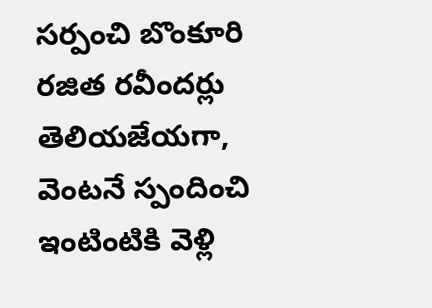సర్పంచి బొంకూరి రజిత రవీందర్లు తెలియజేయగా, వెంటనే స్పందించి ఇంటింటికి వెళ్లి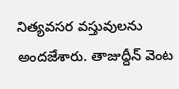నిత్యవసర వస్తువులను అందజేశారు. తాజుద్దీన్ వెంట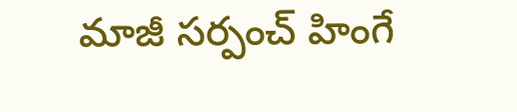మాజీ సర్పంచ్ హింగే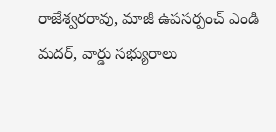రాజేశ్వరరావు, మాజీ ఉపసర్పంచ్ ఎండి మదర్, వార్డు సభ్యురాలు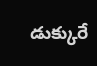డుక్కురే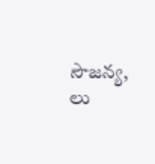సౌజన్య, లు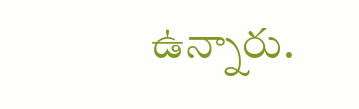ఉన్నారు.